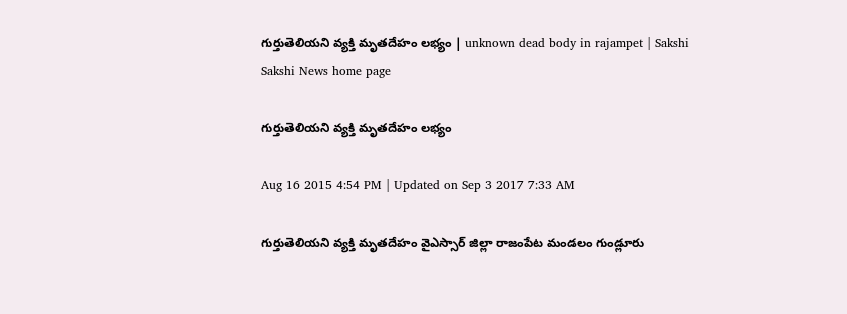గుర్తుతెలియని వ్యక్తి మృతదేహం లభ్యం | unknown dead body in rajampet | Sakshi
Sakshi News home page

గుర్తుతెలియని వ్యక్తి మృతదేహం లభ్యం

Aug 16 2015 4:54 PM | Updated on Sep 3 2017 7:33 AM

గుర్తుతెలియని వ్యక్తి మృతదేహం వైఎస్సార్ జిల్లా రాజంపేట మండలం గుండ్లూరు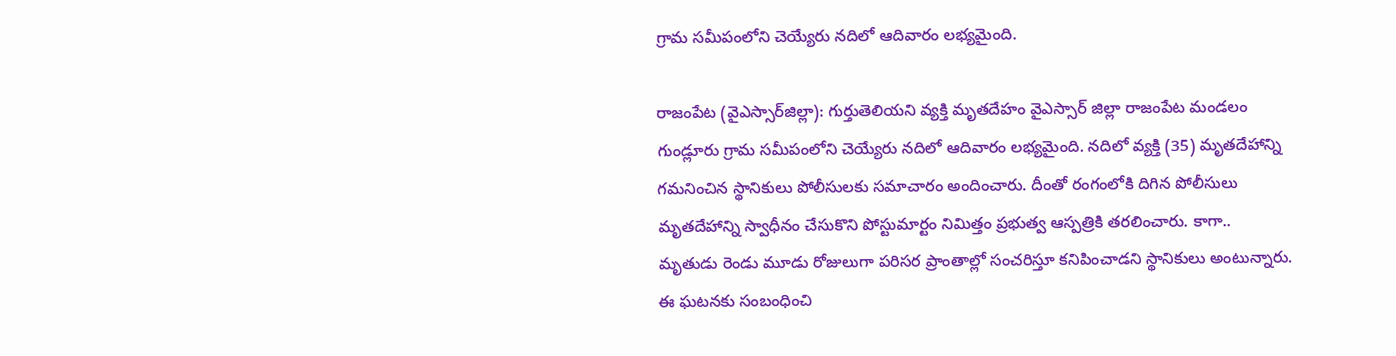గ్రామ సమీపంలోని చెయ్యేరు నదిలో ఆదివారం లభ్యమైంది.

రాజంపేట (వైఎస్సార్‌జిల్లా): గుర్తుతెలియని వ్యక్తి మృతదేహం వైఎస్సార్ జిల్లా రాజంపేట మండలం గుండ్లూరు గ్రామ సమీపంలోని చెయ్యేరు నదిలో ఆదివారం లభ్యమైంది. నదిలో వ్యక్తి (35) మృతదేహాన్ని గమనించిన స్థానికులు పోలీసులకు సమాచారం అందించారు. దీంతో రంగంలోకి దిగిన పోలీసులు మృతదేహాన్ని స్వాధీనం చేసుకొని పోస్టుమార్టం నిమిత్తం ప్రభుత్వ ఆస్పత్రికి తరలించారు. కాగా.. మృతుడు రెండు మూడు రోజులుగా పరిసర ప్రాంతాల్లో సంచరిస్తూ కనిపించాడని స్థానికులు అంటున్నారు. ఈ ఘటనకు సంబంధించి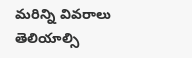మరిన్ని వివరాలు తెలియాల్సి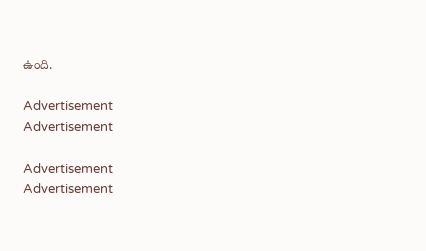ఉంది.

Advertisement
Advertisement

Advertisement
Advertisement